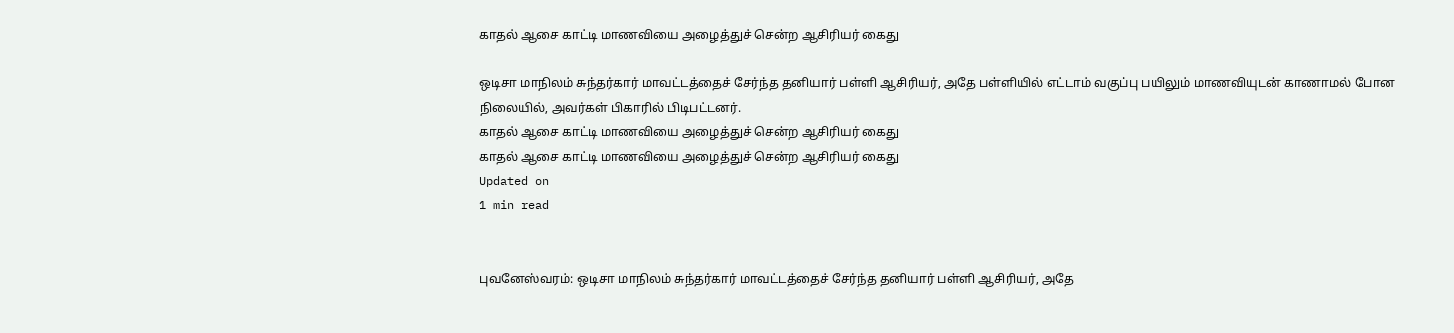காதல் ஆசை காட்டி மாணவியை அழைத்துச் சென்ற ஆசிரியர் கைது

ஒடிசா மாநிலம் சுந்தர்கார் மாவட்டத்தைச் சேர்ந்த தனியார் பள்ளி ஆசிரியர், அதே பள்ளியில் எட்டாம் வகுப்பு பயிலும் மாணவியுடன் காணாமல் போன நிலையில், அவர்கள் பிகாரில் பிடிபட்டனர்.
காதல் ஆசை காட்டி மாணவியை அழைத்துச் சென்ற ஆசிரியர் கைது
காதல் ஆசை காட்டி மாணவியை அழைத்துச் சென்ற ஆசிரியர் கைது
Updated on
1 min read


புவனேஸ்வரம்: ஒடிசா மாநிலம் சுந்தர்கார் மாவட்டத்தைச் சேர்ந்த தனியார் பள்ளி ஆசிரியர், அதே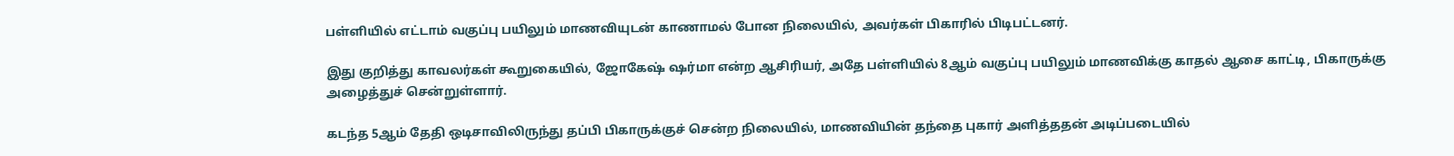பள்ளியில் எட்டாம் வகுப்பு பயிலும் மாணவியுடன் காணாமல் போன நிலையில், அவர்கள் பிகாரில் பிடிபட்டனர்.

இது குறித்து காவலர்கள் கூறுகையில், ஜோகேஷ் ஷர்மா என்ற ஆசிரியர், அதே பள்ளியில் 8ஆம் வகுப்பு பயிலும் மாணவிக்கு காதல் ஆசை காட்டி, பிகாருக்கு அழைத்துச் சென்றுள்ளார்.

கடந்த 5ஆம் தேதி ஒடிசாவிலிருந்து தப்பி பிகாருக்குச் சென்ற நிலையில், மாணவியின் தந்தை புகார் அளித்ததன் அடிப்படையில்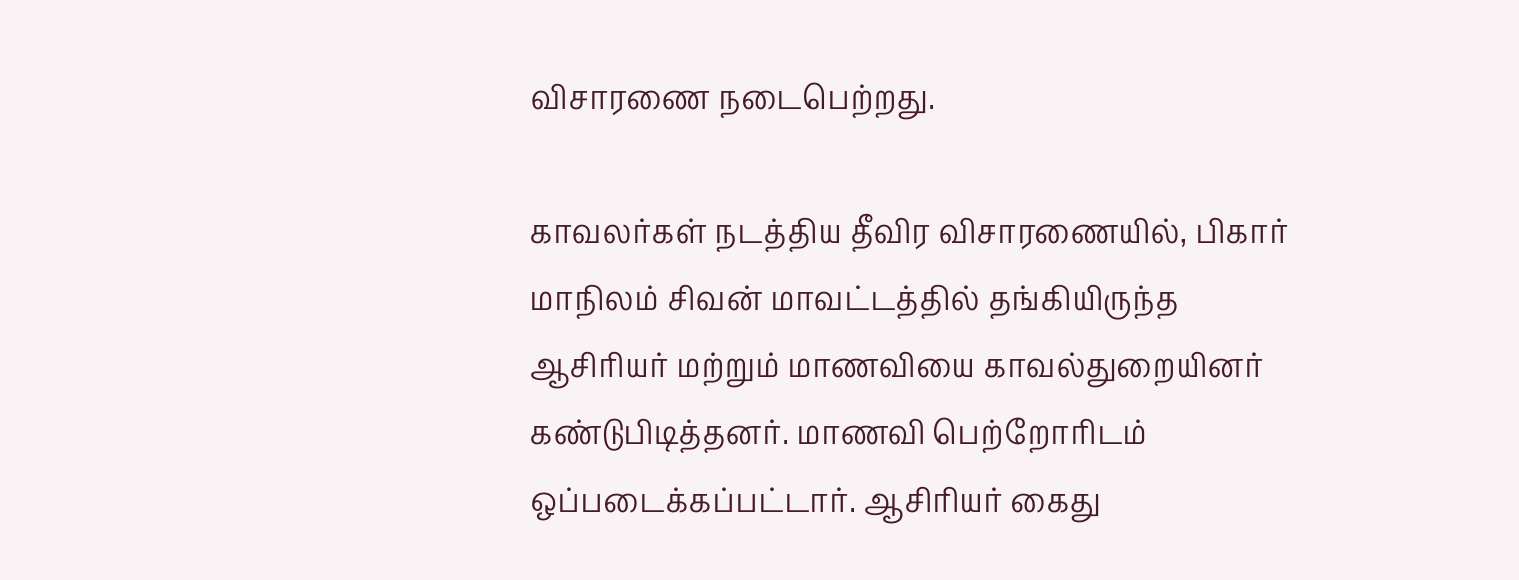விசாரணை நடைபெற்றது.

காவலர்கள் நடத்திய தீவிர விசாரணையில், பிகார் மாநிலம் சிவன் மாவட்டத்தில் தங்கியிருந்த ஆசிரியர் மற்றும் மாணவியை காவல்துறையினர் கண்டுபிடித்தனர். மாணவி பெற்றோரிடம் ஒப்படைக்கப்பட்டார். ஆசிரியர் கைது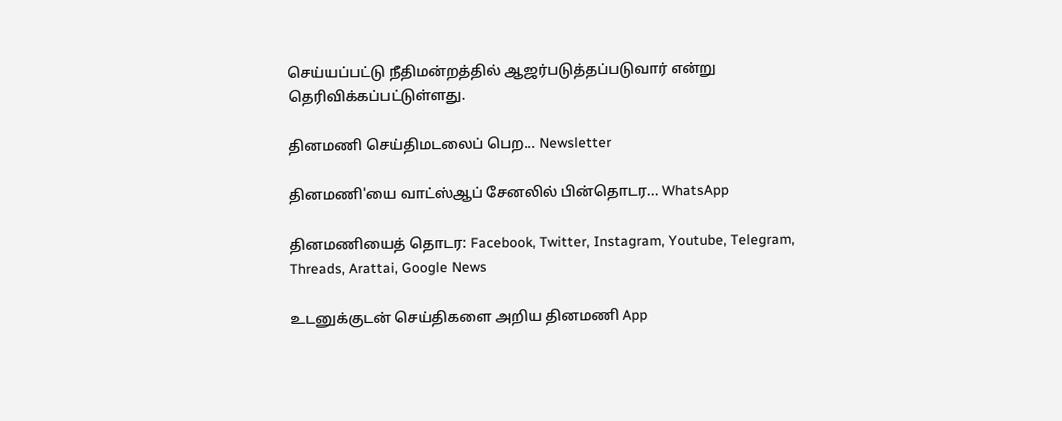செய்யப்பட்டு நீதிமன்றத்தில் ஆஜர்படுத்தப்படுவார் என்று தெரிவிக்கப்பட்டுள்ளது.

தினமணி செய்திமடலைப் பெற... Newsletter

தினமணி'யை வாட்ஸ்ஆப் சேனலில் பின்தொடர... WhatsApp

தினமணியைத் தொடர: Facebook, Twitter, Instagram, Youtube, Telegram, Threads, Arattai, Google News

உடனுக்குடன் செய்திகளை அறிய தினமணி App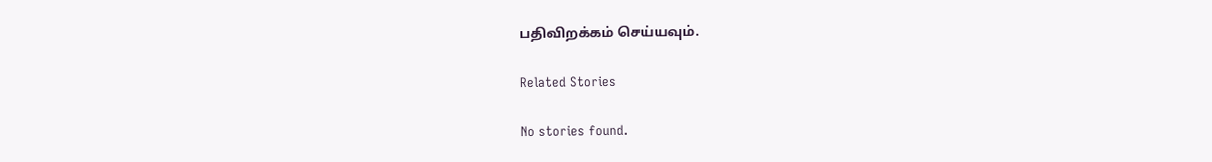பதிவிறக்கம் செய்யவும்.

Related Stories

No stories found.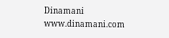Dinamani
www.dinamani.com